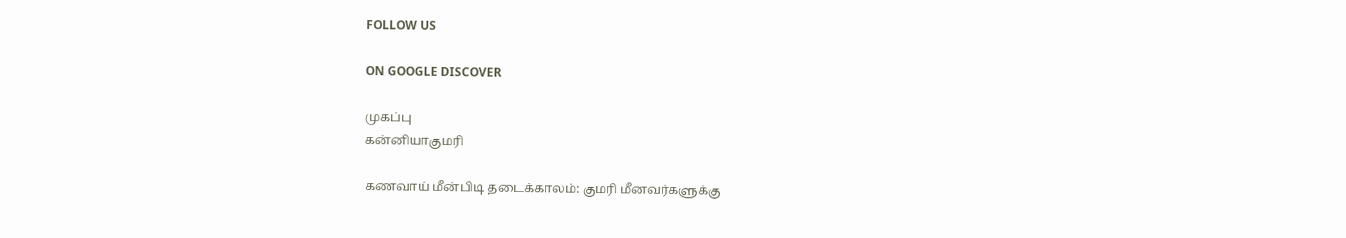FOLLOW US

ON GOOGLE DISCOVER

முகப்பு
கன்னியாகுமரி

கணவாய் மீன்பிடி தடைக்காலம்: குமரி மீனவர்களுக்கு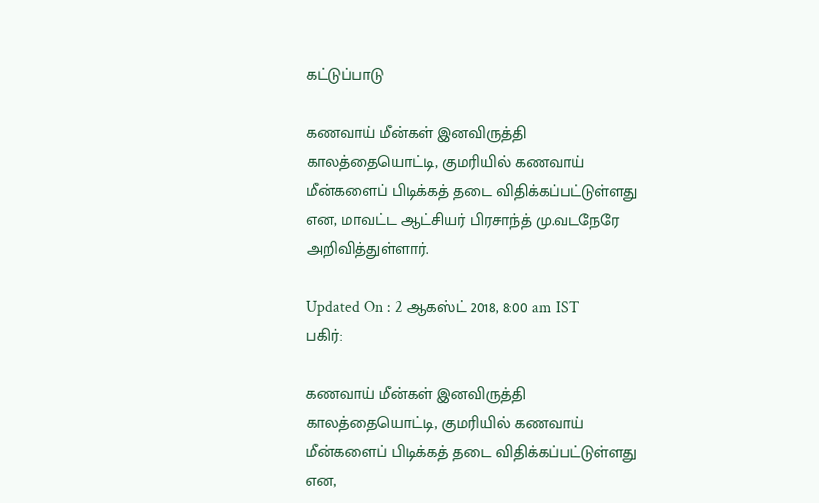கட்டுப்பாடு

கணவாய் மீன்கள் இனவிருத்தி காலத்தையொட்டி, குமரியில் கணவாய் மீன்களைப் பிடிக்கத் தடை விதிக்கப்பட்டுள்ளது என, மாவட்ட ஆட்சியர் பிரசாந்த் மு.வடநேரே அறிவித்துள்ளார்.

Updated On : 2 ஆகஸ்ட் 2018, 8:00 am IST
பகிர்:

கணவாய் மீன்கள் இனவிருத்தி காலத்தையொட்டி, குமரியில் கணவாய் மீன்களைப் பிடிக்கத் தடை விதிக்கப்பட்டுள்ளது என,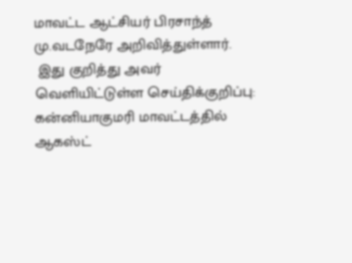மாவட்ட ஆட்சியர் பிரசாந்த் மு.வடநேரே அறிவித்துள்ளார்.
 இது குறித்து அவர் வெளியிட்டுள்ள செய்திக்குறிப்பு:
கன்னியாகுமரி மாவட்டத்தில் ஆகஸ்ட்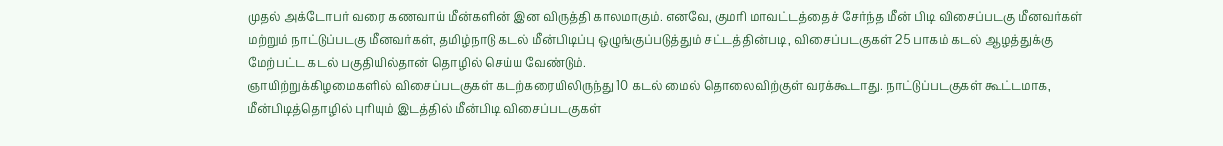முதல் அக்டோபர் வரை கணவாய் மீன்களின் இன விருத்தி காலமாகும். எனவே, குமரி மாவட்டத்தைச் சேர்ந்த மீன் பிடி விசைப்படகு மீனவர்கள் மற்றும் நாட்டுப்படகு மீனவர்கள், தமிழ்நாடு கடல் மீன்பிடிப்பு ஒழுங்குப்படுத்தும் சட்டத்தின்படி, விசைப்படகுகள் 25 பாகம் கடல் ஆழத்துக்கு மேற்பட்ட கடல் பகுதியில்தான் தொழில் செய்ய வேண்டும்.
ஞாயிற்றுக்கிழமைகளில் விசைப்படகுகள் கடற்கரையிலிருந்து 10 கடல் மைல் தொலைவிற்குள் வரக்கூடாது. நாட்டுப்படகுகள் கூட்டமாக, மீன்பிடித்தொழில் புரியும் இடத்தில் மீன்பிடி விசைப்படகுகள்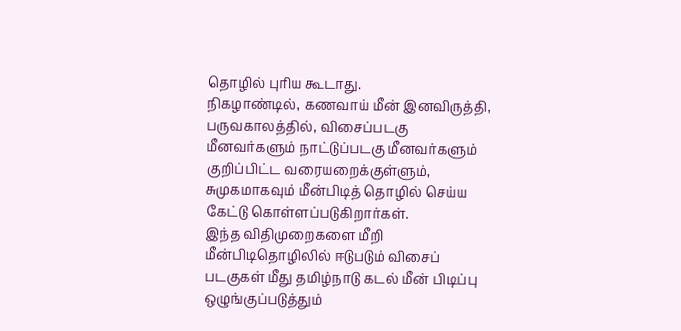தொழில் புரிய கூடாது.
நிகழாண்டில், கணவாய் மீன் இனவிருத்தி, பருவகாலத்தில், விசைப்படகு மீனவர்களும் நாட்டுப்படகு மீனவர்களும் குறிப்பிட்ட வரையறைக்குள்ளும், சுமுகமாகவும் மீன்பிடித் தொழில் செய்ய கேட்டு கொள்ளப்படுகிறார்கள்.
இந்த விதிமுறைகளை மீறி மீன்பிடிதொழிலில் ஈடுபடும் விசைப் படகுகள் மீது தமிழ்நாடு கடல் மீன் பிடிப்பு ஒழுங்குப்படுத்தும்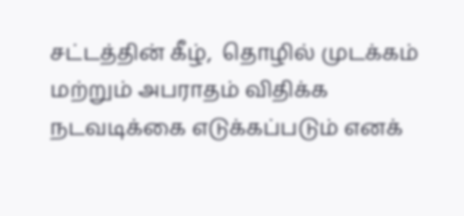சட்டத்தின் கீழ்,  தொழில் முடக்கம் மற்றும் அபராதம் விதிக்க நடவடிக்கை எடுக்கப்படும் எனக்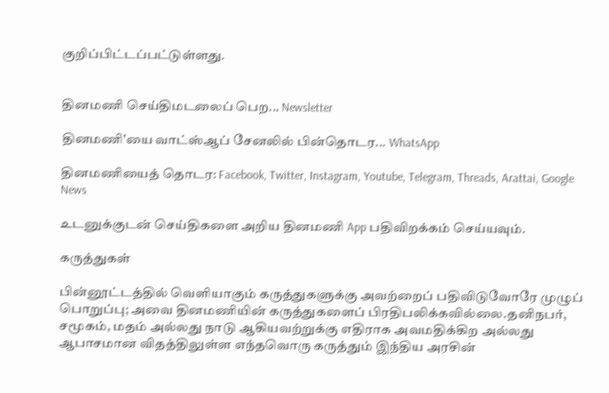குறிப்பிட்டப்பட்டுள்ளது.


தினமணி செய்திமடலைப் பெற... Newsletter

தினமணி'யை வாட்ஸ்ஆப் சேனலில் பின்தொடர... WhatsApp

தினமணியைத் தொடர: Facebook, Twitter, Instagram, Youtube, Telegram, Threads, Arattai, Google News

உடனுக்குடன் செய்திகளை அறிய தினமணி App பதிவிறக்கம் செய்யவும்.

கருத்துகள்

பின்னூட்டத்தில் வெளியாகும் கருத்துகளுக்கு அவற்றைப் பதிவிடுவோரே முழுப் பொறுப்பு; அவை தினமணியின் கருத்துகளைப் பிரதிபலிக்கவில்லை.தனிநபர், சமூகம், மதம் அல்லது நாடு ஆகியவற்றுக்கு எதிராக அவமதிக்கிற அல்லது ஆபாசமான விதத்திலுள்ள எந்தவொரு கருத்தும் இந்திய அரசின்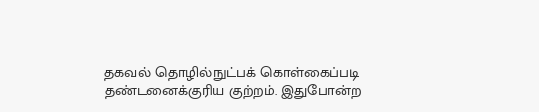தகவல் தொழில்நுட்பக் கொள்கைப்படி தண்டனைக்குரிய குற்றம். இதுபோன்ற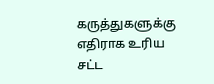கருத்துகளுக்கு எதிராக உரிய சட்ட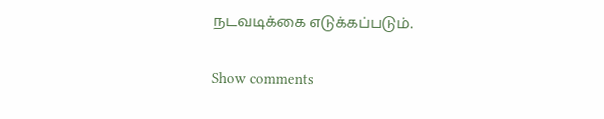நடவடிக்கை எடுக்கப்படும்.

Show comments